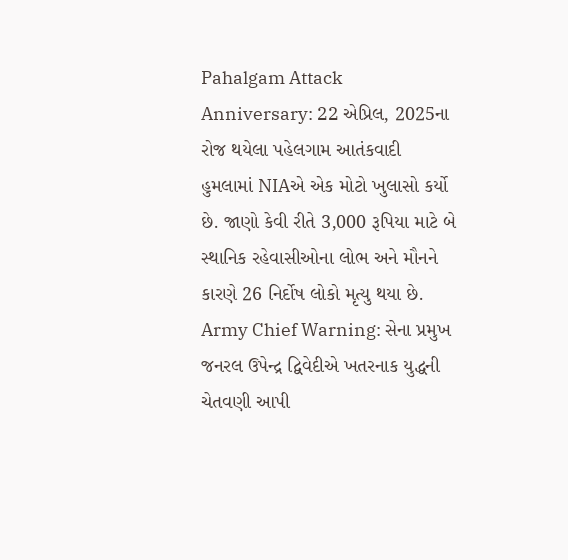Pahalgam Attack Anniversary: 22 એપ્રિલ, 2025ના રોજ થયેલા પહેલગામ આતંકવાદી હુમલામાં NIAએ એક મોટો ખુલાસો કર્યો છે. જાણો કેવી રીતે 3,000 રૂપિયા માટે બે સ્થાનિક રહેવાસીઓના લોભ અને મૌનને કારણે 26 નિર્દોષ લોકો મૃત્યુ થયા છે.
Army Chief Warning: સેના પ્રમુખ જનરલ ઉપેન્દ્ર દ્વિવેદીએ ખતરનાક યુદ્ધની ચેતવણી આપી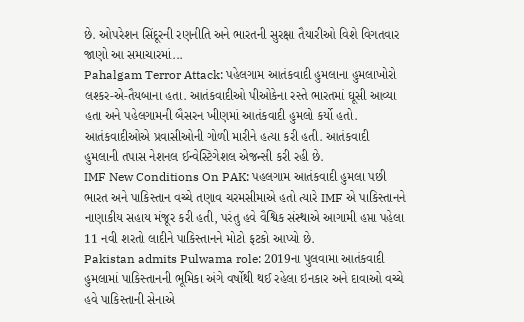છે. ઓપરેશન સિંદૂરની રણનીતિ અને ભારતની સુરક્ષા તૈયારીઓ વિશે વિગતવાર જાણો આ સમાચારમાં...
Pahalgam Terror Attack: પહેલગામ આતંકવાદી હુમલાના હુમલાખોરો લશ્કર-એ-તૈયબાના હતા. આતંકવાદીઓ પીઓકેના રસ્તે ભારતમાં ઘૂસી આવ્યા હતા અને પહેલગામની બૈસરન ખીણમાં આતંકવાદી હુમલો કર્યો હતો. આતંકવાદીઓએ પ્રવાસીઓની ગોળી મારીને હત્યા કરી હતી. આતંકવાદી હુમલાની તપાસ નેશનલ ઈન્વેસ્ટિગેશલ એજન્સી કરી રહી છે.
IMF New Conditions On PAK: પહલગામ આતંકવાદી હુમલા પછી ભારત અને પાકિસ્તાન વચ્ચે તણાવ ચરમસીમાએ હતો ત્યારે IMF એ પાકિસ્તાનને નાણાકીય સહાય મંજૂર કરી હતી, પરંતુ હવે વૈશ્વિક સંસ્થાએ આગામી હપ્તા પહેલા 11 નવી શરતો લાદીને પાકિસ્તાનને મોટો ફટકો આપ્યો છે.
Pakistan admits Pulwama role: 2019ના પુલવામા આતંકવાદી હુમલામાં પાકિસ્તાનની ભૂમિકા અંગે વર્ષોથી થઈ રહેલા ઇનકાર અને દાવાઓ વચ્ચે હવે પાકિસ્તાની સેનાએ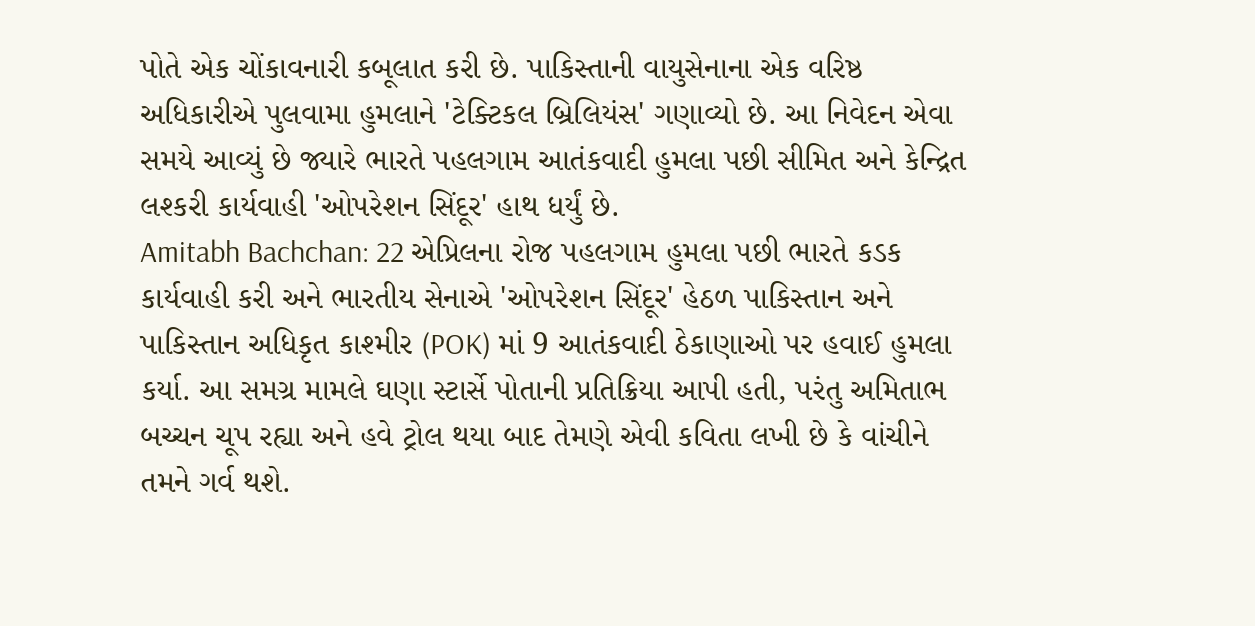પોતે એક ચોંકાવનારી કબૂલાત કરી છે. પાકિસ્તાની વાયુસેનાના એક વરિષ્ઠ અધિકારીએ પુલવામા હુમલાને 'ટેક્ટિકલ બ્રિલિયંસ' ગણાવ્યો છે. આ નિવેદન એવા સમયે આવ્યું છે જ્યારે ભારતે પહલગામ આતંકવાદી હુમલા પછી સીમિત અને કેન્દ્રિત લશ્કરી કાર્યવાહી 'ઓપરેશન સિંદૂર' હાથ ધર્યું છે.
Amitabh Bachchan: 22 એપ્રિલના રોજ પહલગામ હુમલા પછી ભારતે કડક કાર્યવાહી કરી અને ભારતીય સેનાએ 'ઓપરેશન સિંદૂર' હેઠળ પાકિસ્તાન અને પાકિસ્તાન અધિકૃત કાશ્મીર (POK) માં 9 આતંકવાદી ઠેકાણાઓ પર હવાઈ હુમલા કર્યા. આ સમગ્ર મામલે ઘણા સ્ટાર્સે પોતાની પ્રતિક્રિયા આપી હતી, પરંતુ અમિતાભ બચ્ચન ચૂપ રહ્યા અને હવે ટ્રોલ થયા બાદ તેમણે એવી કવિતા લખી છે કે વાંચીને તમને ગર્વ થશે.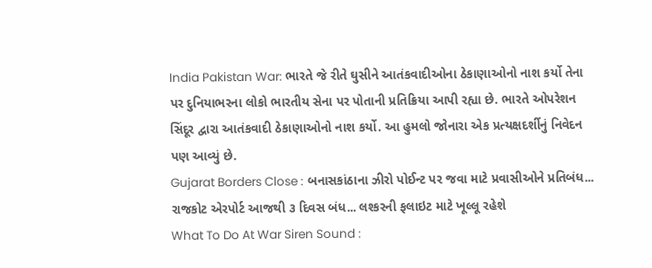India Pakistan War: ભારતે જે રીતે ઘુસીને આતંકવાદીઓના ઠેકાણાઓનો નાશ કર્યો તેના પર દુનિયાભરના લોકો ભારતીય સેના પર પોતાની પ્રતિક્રિયા આપી રહ્યા છે. ભારતે ઓપરેશન સિંદૂર દ્વારા આતંકવાદી ઠેકાણાઓનો નાશ કર્યો. આ હુમલો જોનારા એક પ્રત્યક્ષદર્શીનું નિવેદન પણ આવ્યું છે.
Gujarat Borders Close : બનાસકાંઠાના ઝીરો પોઈન્ટ પર જવા માટે પ્રવાસીઓને પ્રતિબંધ... રાજકોટ એરપોર્ટ આજથી ૩ દિવસ બંધ... લશ્કરની ફલાઇટ માટે ખૂલ્લૂ રહેશે
What To Do At War Siren Sound :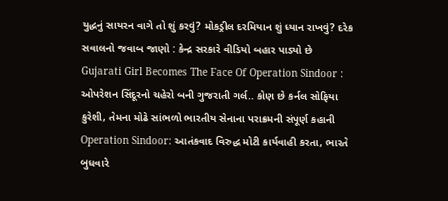યુદ્ધનું સાયરન વાગે તો શું કરવું? મોકડ્રીલ દરમિયાન શું ધ્યાન રાખવું? દરેક સવાલનો જવાબ જાણો : કેન્દ્ર સરકારે વીડિયો બહાર પાડ્યો છે
Gujarati Girl Becomes The Face Of Operation Sindoor : ઓપરેશન સિંદૂરનો ચહેરો બની ગુજરાતી ગર્લ.. કોણ છે કર્નલ સોફિયા કુરેશી, તેમના મોઢે સાંભળો ભારતીય સેનાના પરાક્રમની સંપૂર્ણ કહાની
Operation Sindoor: આતંકવાદ વિરુદ્ધ મોટી કાર્યવાહી કરતા, ભારતે બુધવારે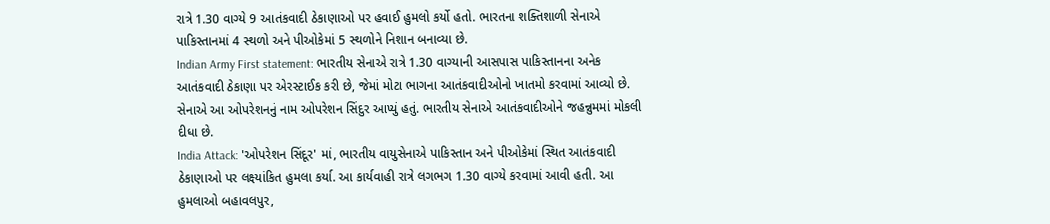રાત્રે 1.30 વાગ્યે 9 આતંકવાદી ઠેકાણાઓ પર હવાઈ હુમલો કર્યો હતો. ભારતના શક્તિશાળી સેનાએ પાકિસ્તાનમાં 4 સ્થળો અને પીઓકેમાં 5 સ્થળોને નિશાન બનાવ્યા છે.
Indian Army First statement: ભારતીય સેનાએ રાત્રે 1.30 વાગ્યાની આસપાસ પાકિસ્તાનના અનેક આતંકવાદી ઠેકાણા પર એરસ્ટાઈક કરી છે, જેમાં મોટા ભાગના આતંકવાદીઓનો ખાતમો કરવામાં આવ્યો છે. સેનાએ આ ઓપરેશનનું નામ ઓપરેશન સિંદુર આપ્યું હતું. ભારતીય સેનાએ આતંકવાદીઓને જહન્નુમમાં મોકલી દીધા છે.
India Attack: 'ઓપરેશન સિંદૂર' માં, ભારતીય વાયુસેનાએ પાકિસ્તાન અને પીઓકેમાં સ્થિત આતંકવાદી ઠેકાણાઓ પર લક્ષ્યાંકિત હુમલા કર્યા. આ કાર્યવાહી રાત્રે લગભગ 1.30 વાગ્યે કરવામાં આવી હતી. આ હુમલાઓ બહાવલપુર,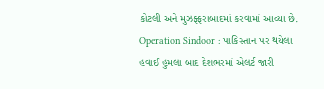કોટલી અને મુઝફ્ફરાબાદમાં કરવામાં આવ્યા છે.
Operation Sindoor : પાકિસ્તાન પર થયેલા હવાઈ હુમલા બાદ દેશભરમાં એલર્ટ જારી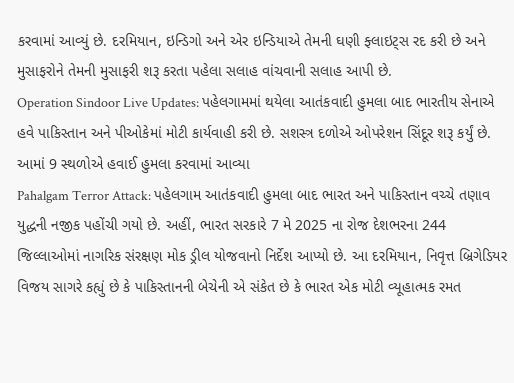કરવામાં આવ્યું છે. દરમિયાન, ઇન્ડિગો અને એર ઇન્ડિયાએ તેમની ઘણી ફ્લાઇટ્સ રદ કરી છે અને મુસાફરોને તેમની મુસાફરી શરૂ કરતા પહેલા સલાહ વાંચવાની સલાહ આપી છે.
Operation Sindoor Live Updates: પહેલગામમાં થયેલા આતંકવાદી હુમલા બાદ ભારતીય સેનાએ હવે પાકિસ્તાન અને પીઓકેમાં મોટી કાર્યવાહી કરી છે. સશસ્ત્ર દળોએ ઓપરેશન સિંદૂર શરૂ કર્યું છે. આમાં 9 સ્થળોએ હવાઈ હુમલા કરવામાં આવ્યા
Pahalgam Terror Attack: પહેલગામ આતંકવાદી હુમલા બાદ ભારત અને પાકિસ્તાન વચ્ચે તણાવ યુદ્ધની નજીક પહોંચી ગયો છે. અહીં, ભારત સરકારે 7 મે 2025 ના રોજ દેશભરના 244 જિલ્લાઓમાં નાગરિક સંરક્ષણ મોક ડ્રીલ યોજવાનો નિર્દેશ આપ્યો છે. આ દરમિયાન, નિવૃત્ત બ્રિગેડિયર વિજય સાગરે કહ્યું છે કે પાકિસ્તાનની બેચેની એ સંકેત છે કે ભારત એક મોટી વ્યૂહાત્મક રમત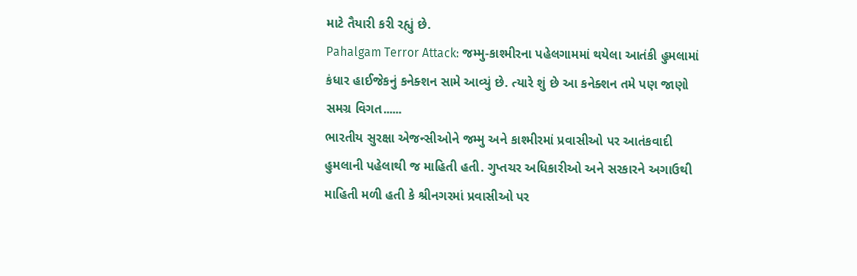માટે તૈયારી કરી રહ્યું છે.
Pahalgam Terror Attack: જમ્મુ-કાશ્મીરના પહેલગામમાં થયેલા આતંકી હુમલામાં કંધાર હાઈજેકનું કનેક્શન સામે આવ્યું છે. ત્યારે શું છે આ કનેક્શન તમે પણ જાણો સમગ્ર વિગત......
ભારતીય સુરક્ષા એજન્સીઓને જમ્મુ અને કાશ્મીરમાં પ્રવાસીઓ પર આતંકવાદી હુમલાની પહેલાથી જ માહિતી હતી. ગુપ્તચર અધિકારીઓ અને સરકારને અગાઉથી માહિતી મળી હતી કે શ્રીનગરમાં પ્રવાસીઓ પર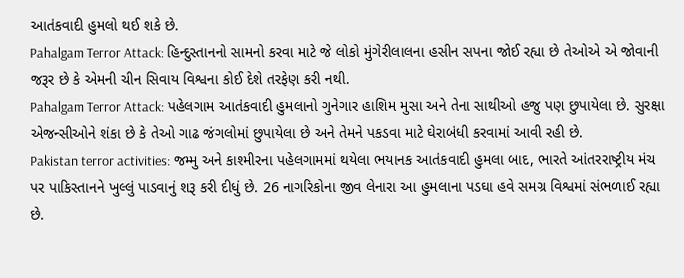આતંકવાદી હુમલો થઈ શકે છે.
Pahalgam Terror Attack: હિન્દુસ્તાનનો સામનો કરવા માટે જે લોકો મુંગેરીલાલના હસીન સપના જોઈ રહ્યા છે તેઓએ એ જોવાની જરૂર છે કે એમની ચીન સિવાય વિશ્વના કોઈ દેશે તરફેણ કરી નથી.
Pahalgam Terror Attack: પહેલગામ આતંકવાદી હુમલાનો ગુનેગાર હાશિમ મુસા અને તેના સાથીઓ હજુ પણ છુપાયેલા છે. સુરક્ષા એજન્સીઓને શંકા છે કે તેઓ ગાઢ જંગલોમાં છુપાયેલા છે અને તેમને પકડવા માટે ઘેરાબંધી કરવામાં આવી રહી છે.
Pakistan terror activities: જમ્મુ અને કાશ્મીરના પહેલગામમાં થયેલા ભયાનક આતંકવાદી હુમલા બાદ, ભારતે આંતરરાષ્ટ્રીય મંચ પર પાકિસ્તાનને ખુલ્લું પાડવાનું શરૂ કરી દીધું છે. 26 નાગરિકોના જીવ લેનારા આ હુમલાના પડઘા હવે સમગ્ર વિશ્વમાં સંભળાઈ રહ્યા છે.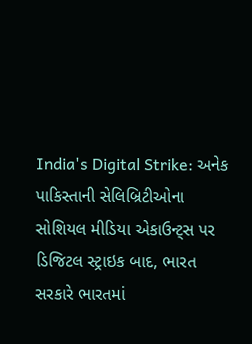India's Digital Strike: અનેક પાકિસ્તાની સેલિબ્રિટીઓના સોશિયલ મીડિયા એકાઉન્ટ્સ પર ડિજિટલ સ્ટ્રાઇક બાદ, ભારત સરકારે ભારતમાં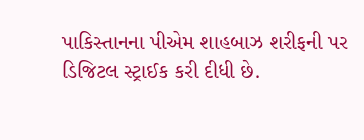પાકિસ્તાનના પીએમ શાહબાઝ શરીફની પર ડિજિટલ સ્ટ્રાઈક કરી દીધી છે.